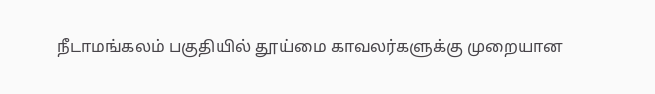நீடாமங்கலம் பகுதியில் தூய்மை காவலர்களுக்கு முறையான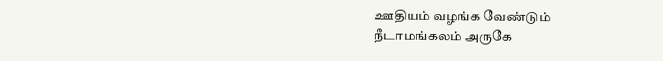ஊதியம் வழங்க வேண்டும்
நீடாமங்கலம் அருகே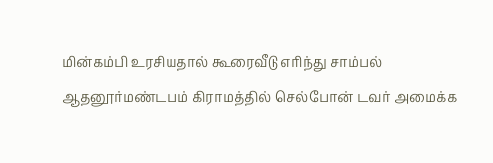மின்கம்பி உரசியதால் கூரைவீடு எரிந்து சாம்பல்
ஆதனூர்மண்டபம் கிராமத்தில் செல்போன் டவர் அமைக்க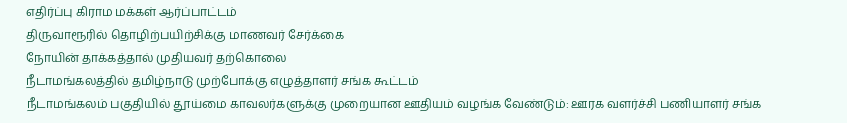எதிர்ப்பு கிராம மக்கள் ஆர்ப்பாட்டம்
திருவாரூரில் தொழிற்பயிற்சிக்கு மாணவர் சேர்க்கை
நோயின் தாக்கத்தால் முதியவர் தற்கொலை
நீடாமங்கலத்தில் தமிழ்நாடு முற்போக்கு எழுத்தாளர் சங்க கூட்டம்
நீடாமங்கலம் பகுதியில் தூய்மை காவலர்களுக்கு முறையான ஊதியம் வழங்க வேண்டும்: ஊரக வளர்ச்சி பணியாளர் சங்க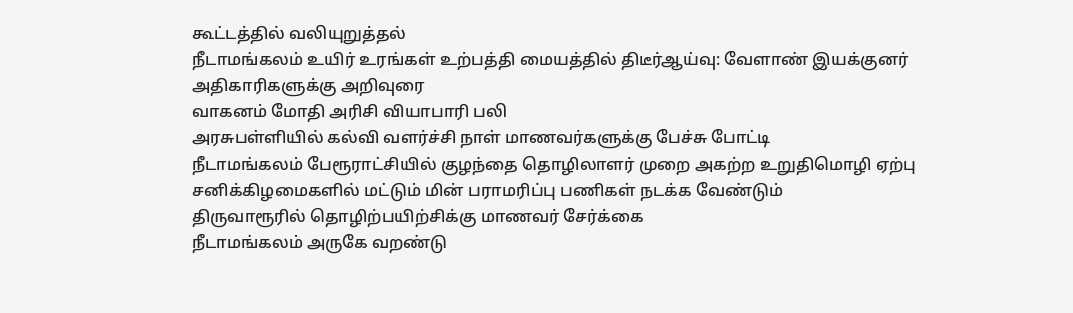கூட்டத்தில் வலியுறுத்தல்
நீடாமங்கலம் உயிர் உரங்கள் உற்பத்தி மையத்தில் திடீர்ஆய்வு: வேளாண் இயக்குனர் அதிகாரிகளுக்கு அறிவுரை
வாகனம் மோதி அரிசி வியாபாரி பலி
அரசுபள்ளியில் கல்வி வளர்ச்சி நாள் மாணவர்களுக்கு பேச்சு போட்டி
நீடாமங்கலம் பேரூராட்சியில் குழந்தை தொழிலாளர் முறை அகற்ற உறுதிமொழி ஏற்பு
சனிக்கிழமைகளில் மட்டும் மின் பராமரிப்பு பணிகள் நடக்க வேண்டும்
திருவாரூரில் தொழிற்பயிற்சிக்கு மாணவர் சேர்க்கை
நீடாமங்கலம் அருகே வறண்டு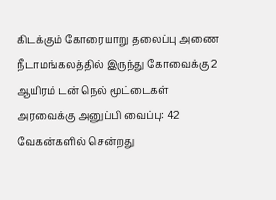கிடக்கும் கோரையாறு தலைப்பு அணை
நீடாமங்கலத்தில் இருந்து கோவைக்கு 2 ஆயிரம் டன் நெல் மூட்டைகள் அரவைக்கு அனுப்பி வைப்பு: 42 வேகன்களில் சென்றது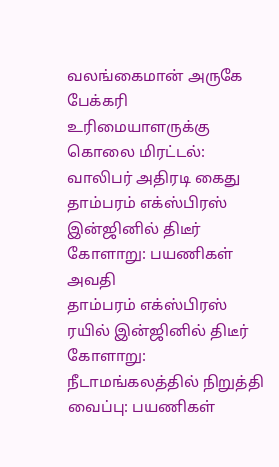வலங்கைமான் அருகே பேக்கரி உரிமையாளருக்கு கொலை மிரட்டல்: வாலிபர் அதிரடி கைது
தாம்பரம் எக்ஸ்பிரஸ் இன்ஜினில் திடீர் கோளாறு: பயணிகள் அவதி
தாம்பரம் எக்ஸ்பிரஸ் ரயில் இன்ஜினில் திடீர் கோளாறு: நீடாமங்கலத்தில் நிறுத்தி வைப்பு: பயணிகள்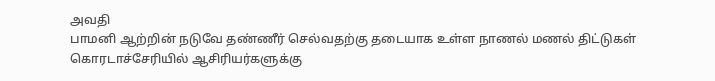அவதி
பாமனி ஆற்றின் நடுவே தண்ணீர் செல்வதற்கு தடையாக உள்ள நாணல் மணல் திட்டுகள்
கொரடாச்சேரியில் ஆசிரியர்களுக்கு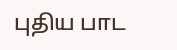புதிய பாட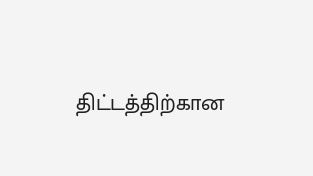திட்டத்திற்கான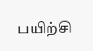பயிற்சி